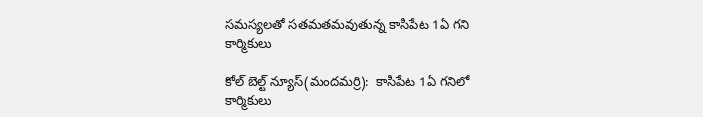సమస్యలతో సతమతమవుతున్న కాసిపేట 1ఏ గని కార్మికులు

కోల్ బెల్ట్ న్యూస్(మందమర్రి):  కాసిపేట 1ఏ గనిలో కార్మికులు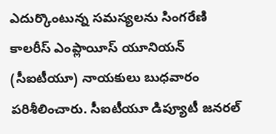ఎదుర్కొంటున్న సమస్యలను సింగరేణి కాలరీస్ ఎంప్లాయీస్ యూనియన్ (సీఐటీయూ) నాయకులు బుధవారం పరిశీలించారు. సీఐటీయూ డిప్యూటీ జనరల్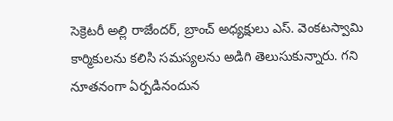సెక్రెటరీ అల్లి రాజేందర్, బ్రాంచ్ అధ్యక్షులు ఎస్. వెంకటస్వామి కార్మికులను కలిసి సమస్యలను అడిగి తెలుసుకున్నారు. గని నూతనంగా ఏర్పడినందున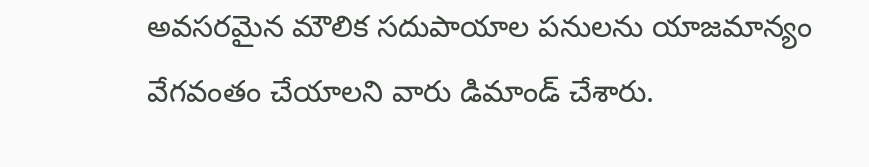అవసరమైన మౌలిక సదుపాయాల పనులను యాజమాన్యం వేగవంతం చేయాలని వారు డిమాండ్ చేశారు.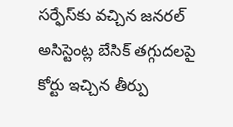సర్ఫేస్‌కు వచ్చిన జనరల్ అసిస్టెంట్ల బేసిక్ తగ్గుదలపై కోర్టు ఇచ్చిన తీర్పు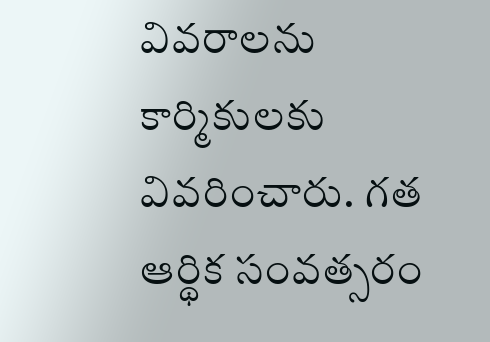వివరాలను కార్మికులకు వివరించారు. గత ఆర్థిక సంవత్సరం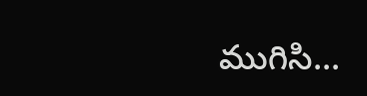ముగిసి...